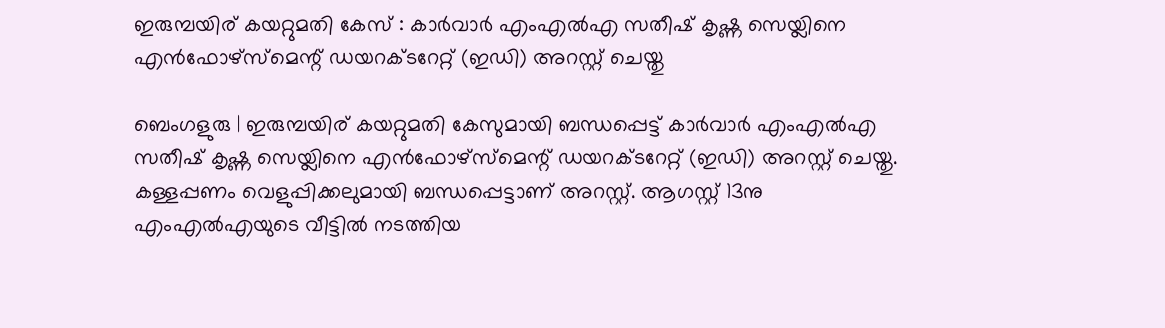ഇരുമ്പയിര് കയറ്റുമതി കേസ് : കാര്‍വാര്‍ എംഎല്‍എ സതീഷ് കൃഷ്ണ സെയ്ലിനെ എന്‍ഫോഴ്‌സ്‌മെന്റ് ഡയറക്ടറേറ്റ് (ഇഡി) അറസ്റ്റ് ചെയ്തു

ബെംഗളുരു | ഇരുമ്പയിര് കയറ്റുമതി കേസുമായി ബന്ധപ്പെട്ട് കാര്‍വാര്‍ എംഎല്‍എ സതീഷ് കൃഷ്ണ സെയ്ലിനെ എന്‍ഫോഴ്‌സ്‌മെന്റ് ഡയറക്ടറേറ്റ് (ഇഡി) അറസ്റ്റ് ചെയ്തു. കള്ളപ്പണം വെളുപ്പിക്കലുമായി ബന്ധപ്പെട്ടാണ് അറസ്റ്റ്. ആഗസ്റ്റ് 13നു എംഎല്‍എയുടെ വീട്ടില്‍ നടത്തിയ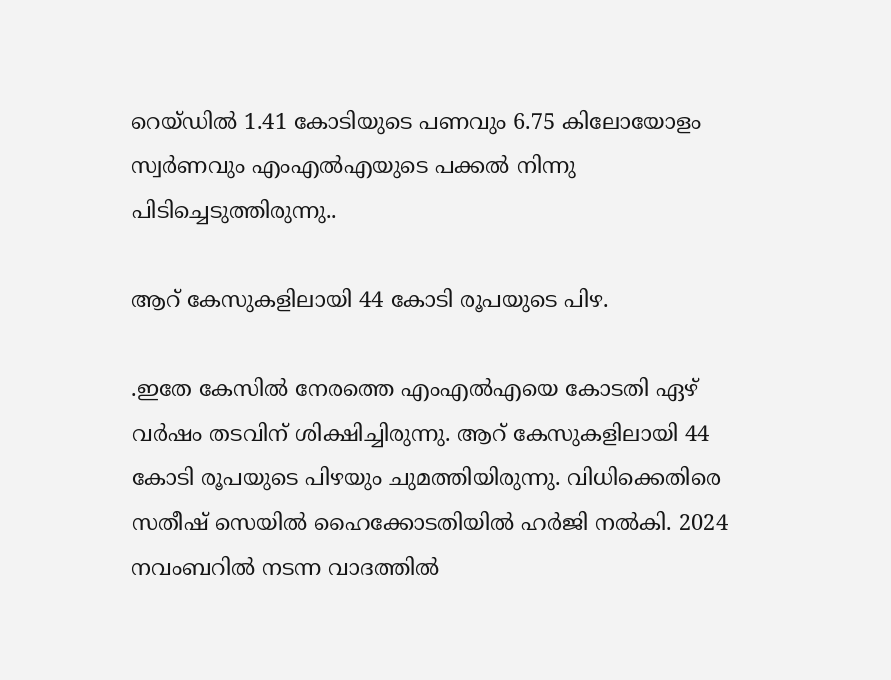റെയ്ഡില്‍ 1.41 കോടിയുടെ പണവും 6.75 കിലോയോളം സ്വര്‍ണവും എംഎല്‍എയുടെ പക്കല്‍ നിന്നു പിടിച്ചെടുത്തിരുന്നു..

ആറ് കേസുകളിലായി 44 കോടി രൂപയുടെ പിഴ.

.ഇതേ കേസില്‍ നേരത്തെ എംഎല്‍എയെ കോടതി ഏഴ് വര്‍ഷം തടവിന് ശിക്ഷിച്ചിരുന്നു. ആറ് കേസുകളിലായി 44 കോടി രൂപയുടെ പിഴയും ചുമത്തിയിരുന്നു. വിധിക്കെതിരെ സതീഷ് സെയില്‍ ഹൈക്കോടതിയില്‍ ഹര്‍ജി നല്‍കി. 2024 നവംബറില്‍ നടന്ന വാദത്തില്‍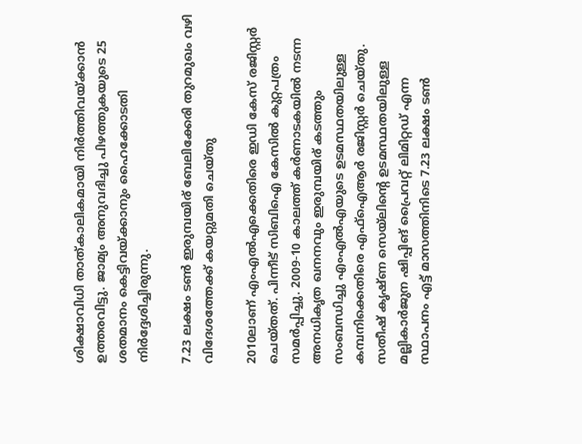ശിക്ഷാവിധി താത്കാലികമായി നിര്‍ത്തിവയ്ക്കാന്‍ ഉത്തരവിട്ടു. ജാമ്യം അനുവദിച്ചു പിഴത്തുകയുടെ 25 ശതമാനം കെട്ടിവയ്ക്കാനും ഹൈക്കോടതി നിര്‍ദ്ദേശിച്ചിരുന്നു.

7.23 ലക്ഷം ടണ്‍ ഇരുമ്പയിര് ബേലിക്കേരി തുറമുഖം വഴി വിദേശത്തേക്ക് കയറ്റുമതി ചെയ്‌തു

2010ലാണ് എംഎല്‍എക്കെതിരെ ഇഡി കേസ് രജിസ്റ്റര്‍ ചെയ്തത്. പിന്നീട് സിബിഐ കേസില്‍ കുറ്റപത്രം സമര്‍പ്പിച്ചു. 2009-10 കാലത്ത് കര്‍ണാടകയില്‍ നടന്ന അനധികൃത ഖനനവും ഇരുമ്പയിര് കടത്തും സംബന്ധിച്ചു എംഎല്‍എയുടെ ഉടമസ്ഥതയിലുള്ള കമ്പനിക്കെതിരെ എഫ്‌ഐആര്‍ രജിസ്റ്റര്‍ ചെയ്തു. സതീഷ് കൃഷ്ണ സെയ്‌ലിന്റെ ഉടമസ്ഥതയിലുള്ള മല്ലികാര്‍ജുന ഷിപ്പിങ് പ്രൈവറ്റ് ലിമിറ്റഡ് എന്ന സ്ഥാപനം എട്ട് മാസത്തിനിടെ 7.23 ലക്ഷം ടണ്‍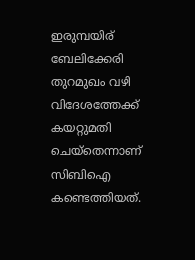ഇരുമ്പയിര് ബേലിക്കേരി തുറമുഖം വഴി വിദേശത്തേക്ക് കയറ്റുമതി ചെയ്‌തെന്നാണ് സിബിഐ കണ്ടെത്തിയത്.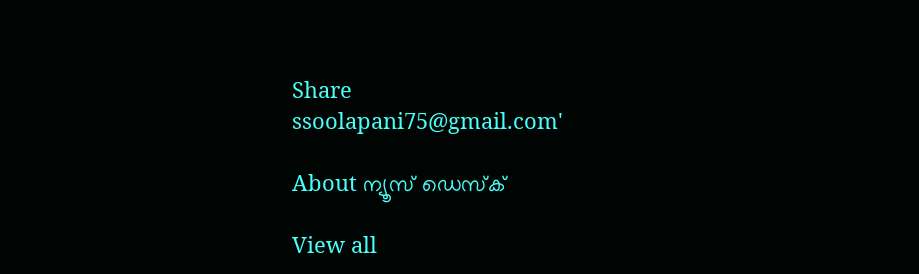Share
ssoolapani75@gmail.com'

About ന്യൂസ് ഡെസ്ക്

View all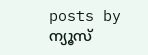posts by ന്യൂസ്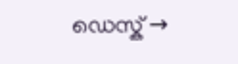ഡെസ്ക് →